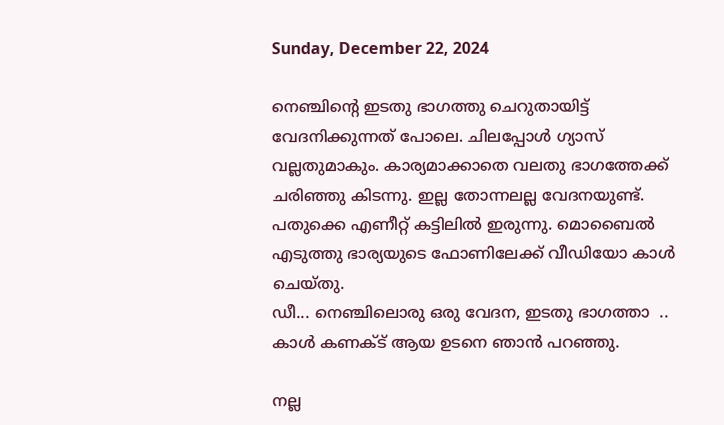Sunday, December 22, 2024

നെഞ്ചിന്റെ ഇടതു ഭാഗത്തു ചെറുതായിട്ട് വേദനിക്കുന്നത് പോലെ. ചിലപ്പോൾ ഗ്യാസ് വല്ലതുമാകും. കാര്യമാക്കാതെ വലതു ഭാഗത്തേക്ക് ചരിഞ്ഞു കിടന്നു. ഇല്ല തോന്നലല്ല വേദനയുണ്ട്. പതുക്കെ എണീറ്റ് കട്ടിലിൽ ഇരുന്നു. മൊബൈൽ എടുത്തു ഭാര്യയുടെ ഫോണിലേക്ക് വീഡിയോ കാൾ ചെയ്തു.
ഡീ... നെഞ്ചിലൊരു ഒരു വേദന, ഇടതു ഭാഗത്താ  ..  കാൾ കണക്ട് ആയ ഉടനെ ഞാൻ പറഞ്ഞു.

നല്ല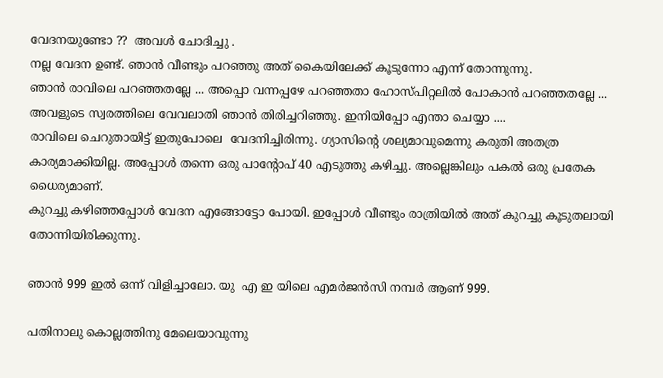വേദനയുണ്ടോ ??  അവൾ ചോദിച്ചു .
നല്ല വേദന ഉണ്ട്. ഞാൻ വീണ്ടും പറഞ്ഞു അത് കൈയിലേക്ക് കൂടുന്നോ എന്ന് തോന്നുന്നു.
ഞാൻ രാവിലെ പറഞ്ഞതല്ലേ ... അപ്പൊ വന്നപ്പഴേ പറഞ്ഞതാ ഹോസ്പിറ്റലിൽ പോകാൻ പറഞ്ഞതല്ലേ ...
അവളുടെ സ്വരത്തിലെ വേവലാതി ഞാൻ തിരിച്ചറിഞ്ഞു. ഇനിയിപ്പോ എന്താ ചെയ്യാ ....
രാവിലെ ചെറുതായിട്ട് ഇതുപോലെ  വേദനിച്ചിരിന്നു. ഗ്യാസിന്റെ ശല്യമാവുമെന്നു കരുതി അതത്ര കാര്യമാക്കിയില്ല. അപ്പോൾ തന്നെ ഒരു പാന്റോപ് 40 എടുത്തു കഴിച്ചു. അല്ലെങ്കിലും പകൽ ഒരു പ്രതേക ധൈര്യമാണ്.
കുറച്ചു കഴിഞ്ഞപ്പോൾ വേദന എങ്ങോട്ടോ പോയി. ഇപ്പോൾ വീണ്ടും രാത്രിയിൽ അത് കുറച്ചു കൂടുതലായി തോന്നിയിരിക്കുന്നു.

ഞാൻ 999 ഇൽ ഒന്ന് വിളിച്ചാലോ. യു  എ ഇ യിലെ എമർജൻസി നമ്പർ ആണ് 999.

പതിനാലു കൊല്ലത്തിനു മേലെയാവുന്നു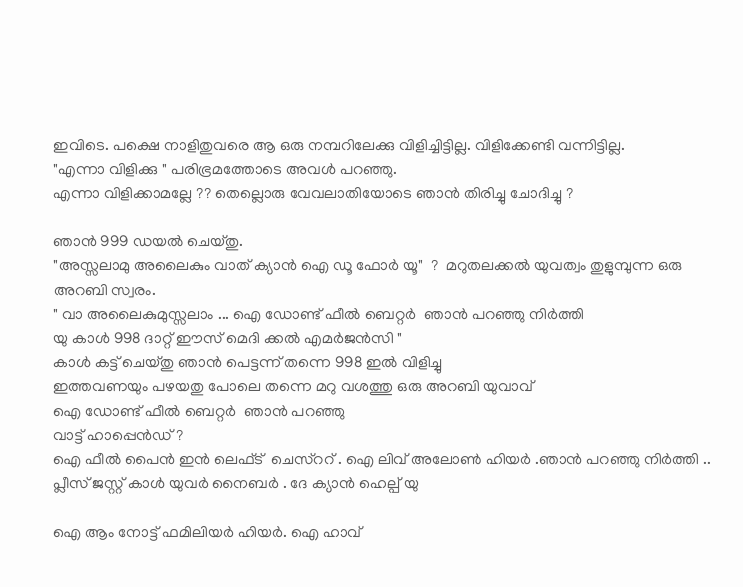ഇവിടെ. പക്ഷെ നാളിതുവരെ ആ ഒരു നമ്പറിലേക്കു വിളിച്ചിട്ടില്ല. വിളിക്കേണ്ടി വന്നിട്ടില്ല.
"എന്നാ വിളിക്കു " പരിഭ്രമത്തോടെ അവൾ പറഞ്ഞു.
എന്നാ വിളിക്കാമല്ലേ ?? തെല്ലൊരു വേവലാതിയോടെ ഞാൻ തിരിച്ചു ചോദിച്ചു ?

ഞാൻ 999 ഡയൽ ചെയ്തു.
"അസ്സലാമു അലൈകും വാത് ക്യാൻ ഐ ഡൂ ഫോർ യൂ"  ?  മറുതലക്കൽ യുവത്വം തുളുമ്പുന്ന ഒരു അറബി സ്വരം.
" വാ അലൈകുമുസ്സലാം ... ഐ ഡോണ്ട് ഫീൽ ബെറ്റർ  ഞാൻ പറഞ്ഞു നിർത്തി
യു കാൾ 998 ദാറ്റ് ഈസ് മെദി ക്കൽ എമർജൻസി "
കാൾ കട്ട് ചെയ്തു ഞാൻ പെട്ടന്ന് തന്നെ 998 ഇൽ വിളിച്ചു
ഇത്തവണയും പഴയതു പോലെ തന്നെ മറു വശത്തു ഒരു അറബി യുവാവ്
ഐ ഡോണ്ട് ഫീൽ ബെറ്റർ  ഞാൻ പറഞ്ഞു
വാട്ട് ഹാപ്പെൻഡ് ?
ഐ ഫീൽ പൈൻ ഇൻ ലെഫ്ട്  ചെസ്ററ് . ഐ ലിവ് അലോൺ ഹിയർ .ഞാൻ പറഞ്ഞു നിർത്തി ..
പ്ലീസ് ജസ്റ്റ് കാൾ യുവർ നൈബർ . ദേ ക്യാൻ ഹെല്പ് യു

ഐ ആം നോട്ട് ഫമിലിയർ ഹിയർ. ഐ ഹാവ്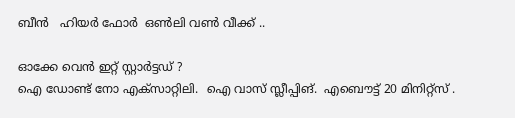ബീൻ   ഹിയർ ഫോർ  ഒൺലി വൺ വീക്ക് ..

ഓക്കേ വെൻ ഇറ്റ് സ്റ്റാർട്ടഡ് ?
ഐ ഡോണ്ട് നോ എക്‌സാറ്റിലി.  ഐ വാസ് സ്ലീപ്പിങ്.  എബൌട്ട് 20 മിനിറ്റ്സ് .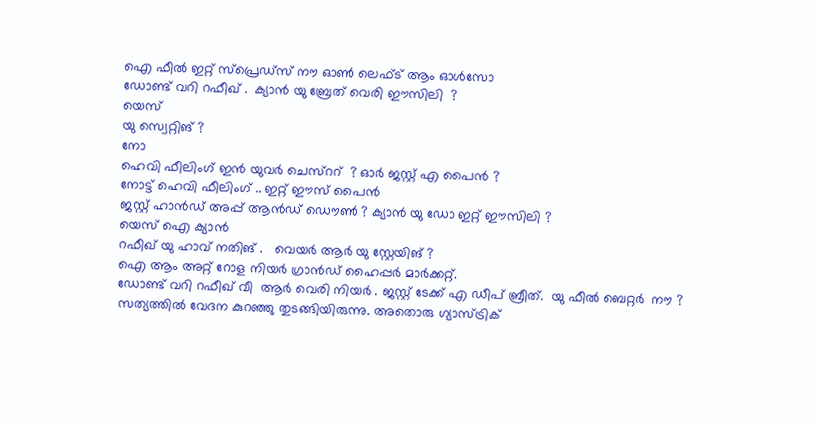ഐ ഫീൽ ഇറ്റ് സ്പ്രെഡ്സ് നൗ ഓൺ ലെഫ്ട് ആം ഓൾസോ
ഡോണ്ട് വറി റഫീഖ് .  ക്യാൻ യു ബ്രേത് വെരി ഈസിലി  ?
യെസ്
യു സ്വെറ്റിങ് ?
നോ
ഹെവി ഫീലിംഗ് ഇൻ യുവർ ചെസ്ററ്  ? ഓർ ജസ്റ്റ് എ പൈൻ ?
നോട്ട് ഹെവി ഫീലിംഗ് .. ഇറ്റ് ഈസ് പൈൻ
ജസ്റ്റ് ഹാൻഡ് അപ്പ് ആൻഡ് ഡൌൺ ? ക്യാൻ യു ഡോ ഇറ്റ് ഈസിലി ?
യെസ് ഐ ക്യാൻ
റഫീഖ് യു ഹാവ് നതിങ് .   വെയർ ആർ യു സ്റ്റേയിങ് ?
ഐ ആം അറ്റ് റോള നിയർ ഗ്രാൻഡ് ഹൈപ്പർ മാർക്കറ്റ്.
ഡോണ്ട് വറി റഫീഖ് വീ  ആർ വെരി നിയർ . ജസ്റ്റ് ടേക്ക് എ ഡീപ് ബ്രീത്.  യു ഫീൽ ബെറ്റർ  നൗ ?
സത്യത്തിൽ വേദന കുറഞ്ഞു തുടങ്ങിയിരുന്നു. അതൊരു ഗ്യാസ്ട്രിക്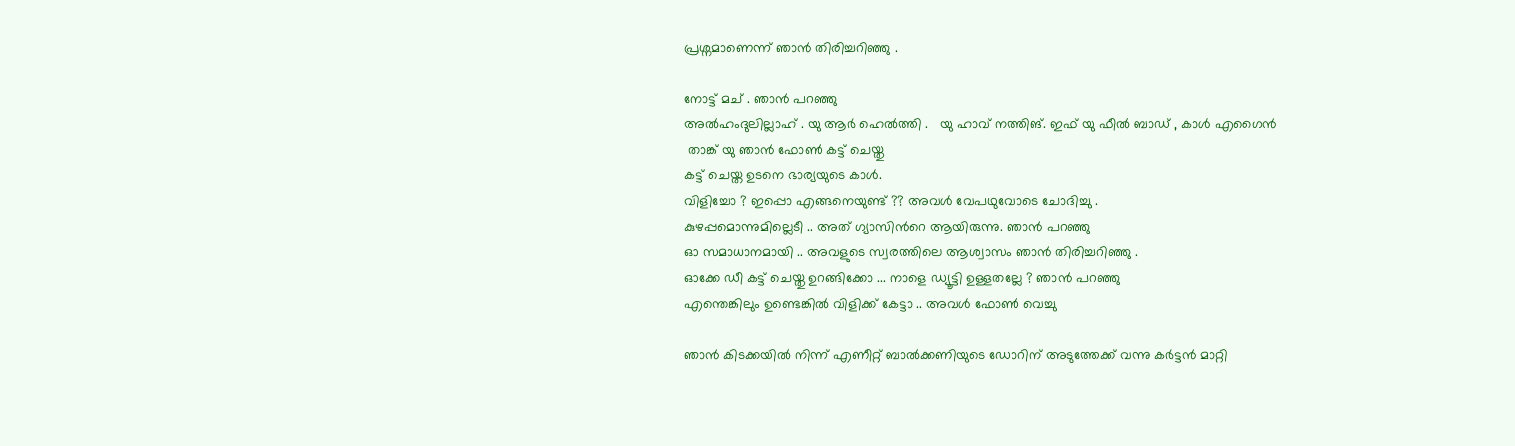പ്രശ്നമാണെന്ന് ഞാൻ തിരിച്ചറിഞ്ഞു .

നോട്ട് മച് . ഞാൻ പറഞ്ഞു
അൽഹംദുലില്ലാഹ് . യു ആർ ഹെൽത്തി .   യു ഹാവ് നത്തിങ്. ഇഫ് യു ഫീൽ ബാഡ് , കാൾ എഗൈൻ
 താങ്ക് യു ഞാൻ ഫോൺ കട്ട് ചെയ്തു
കട്ട് ചെയ്ത ഉടനെ ഭാര്യയുടെ കാൾ.
വിളിച്ചോ ? ഇപ്പൊ എങ്ങനെയുണ്ട് ?? അവൾ വേപഥുവോടെ ചോദിച്ചു .
കുഴപ്പമൊന്നുമില്ലെടീ .. അത് ഗ്യാസിൻറെ ആയിരുന്നു. ഞാൻ പറഞ്ഞു
ഓ സമാധാനമായി .. അവളുടെ സ്വരത്തിലെ ആശ്വാസം ഞാൻ തിരിച്ചറിഞ്ഞു .
ഓക്കേ ഡീ കട്ട് ചെയ്തു ഉറങ്ങിക്കോ ... നാളെ ഡ്യൂട്ടി ഉള്ളതല്ലേ ? ഞാൻ പറഞ്ഞു
എന്തെങ്കിലും ഉണ്ടെങ്കിൽ വിളിക്ക് കേട്ടാ .. അവൾ ഫോൺ വെച്ചു

ഞാൻ കിടക്കയിൽ നിന്ന് എണീറ്റ് ബാൽക്കണിയുടെ ഡോറിന് അടുത്തേക്ക് വന്നു കർട്ടൻ മാറ്റി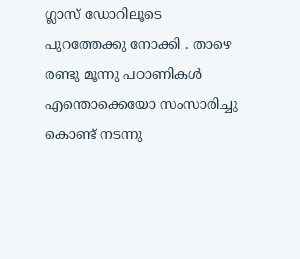ഗ്ലാസ് ഡോറിലൂടെ പുറത്തേക്കു നോക്കി . താഴെ രണ്ടു മൂന്നു പഠാണികൾ എന്തൊക്കെയോ സംസാരിച്ചു കൊണ്ട് നടന്നു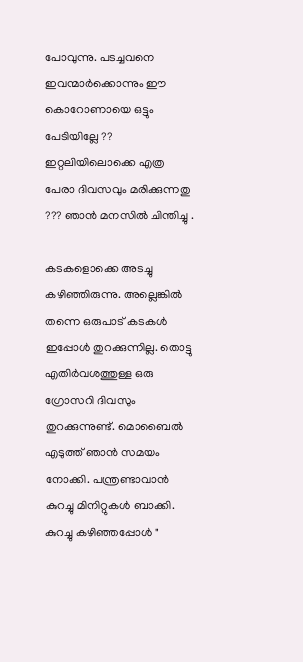പോവുന്നു. പടച്ചവനെ ഇവന്മാർക്കൊന്നും ഈ കൊറോണായെ ഒട്ടും പേടിയില്ലേ ??  ഇറ്റലിയിലൊക്കെ എത്ര പേരാ ദിവസവും മരിക്കുന്നതു ??? ഞാൻ മനസിൽ ചിന്തിച്ചു .

കടകളൊക്കെ അടച്ചു കഴിഞ്ഞിരുന്നു. അല്ലെങ്കിൽ തന്നെ ഒരുപാട് കടകൾ ഇപ്പോൾ തുറക്കുന്നില്ല. തൊട്ടു എതിർവശത്തുള്ള ഒരു ഗ്രോസറി ദിവസും തുറക്കുന്നുണ്ട്. മൊബൈൽ എടുത്ത് ഞാൻ സമയം നോക്കി. പന്ത്രണ്ടാവാൻ കുറച്ചു മിനിറ്റുകൾ ബാക്കി.
കുറച്ചു കഴിഞ്ഞപ്പോൾ "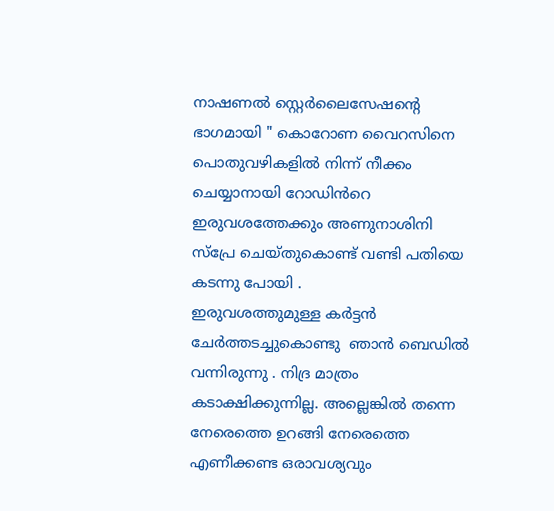നാഷണൽ സ്റ്റെർലൈസേഷന്റെ ഭാഗമായി " കൊറോണ വൈറസിനെ പൊതുവഴികളിൽ നിന്ന് നീക്കം ചെയ്യാനായി റോഡിൻറെ ഇരുവശത്തേക്കും അണുനാശിനി  സ്പ്രേ ചെയ്തുകൊണ്ട് വണ്ടി പതിയെ കടന്നു പോയി .
ഇരുവശത്തുമുള്ള കർട്ടൻ ചേർത്തടച്ചുകൊണ്ടു  ഞാൻ ബെഡിൽ വന്നിരുന്നു . നിദ്ര മാത്രം കടാക്ഷിക്കുന്നില്ല. അല്ലെങ്കിൽ തന്നെ നേരെത്തെ ഉറങ്ങി നേരെത്തെ എണീക്കണ്ട ഒരാവശ്യവും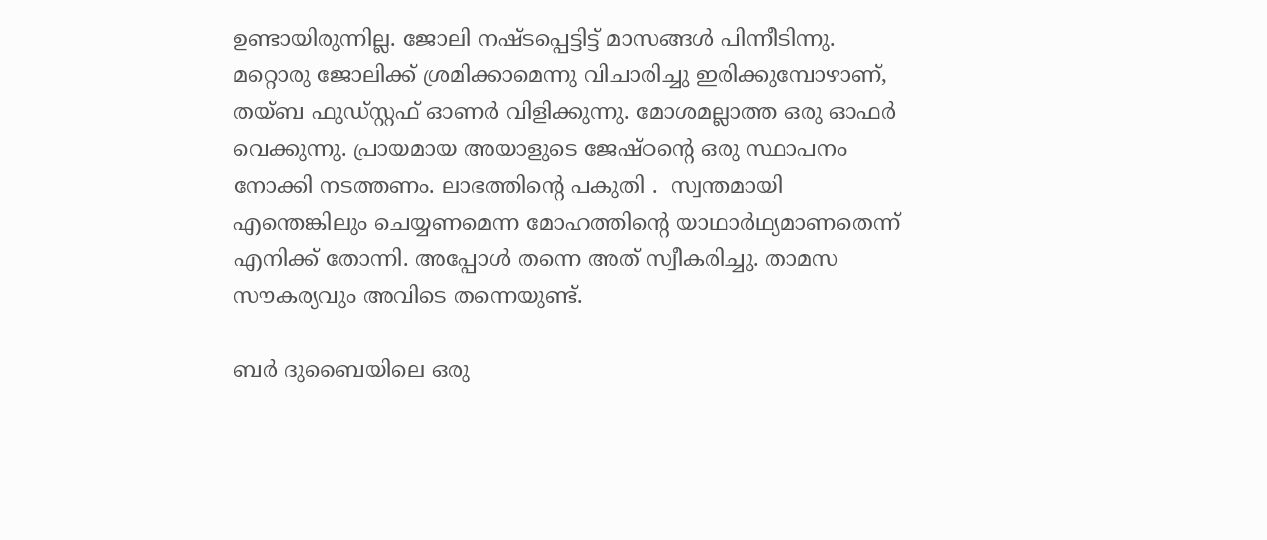ഉണ്ടായിരുന്നില്ല. ജോലി നഷ്ടപ്പെട്ടിട്ട് മാസങ്ങൾ പിന്നീടിന്നു. മറ്റൊരു ജോലിക്ക് ശ്രമിക്കാമെന്നു വിചാരിച്ചു ഇരിക്കുമ്പോഴാണ്,  തയ്ബ ഫുഡ്സ്റ്റഫ് ഓണർ വിളിക്കുന്നു. മോശമല്ലാത്ത ഒരു ഓഫർ വെക്കുന്നു. പ്രായമായ അയാളുടെ ജേഷ്ഠന്റെ ഒരു സ്ഥാപനം നോക്കി നടത്തണം. ലാഭത്തിന്റെ പകുതി .  സ്വന്തമായി എന്തെങ്കിലും ചെയ്യണമെന്ന മോഹത്തിന്റെ യാഥാർഥ്യമാണതെന്ന് എനിക്ക് തോന്നി. അപ്പോൾ തന്നെ അത് സ്വീകരിച്ചു. താമസ സൗകര്യവും അവിടെ തന്നെയുണ്ട്.

ബർ ദുബൈയിലെ ഒരു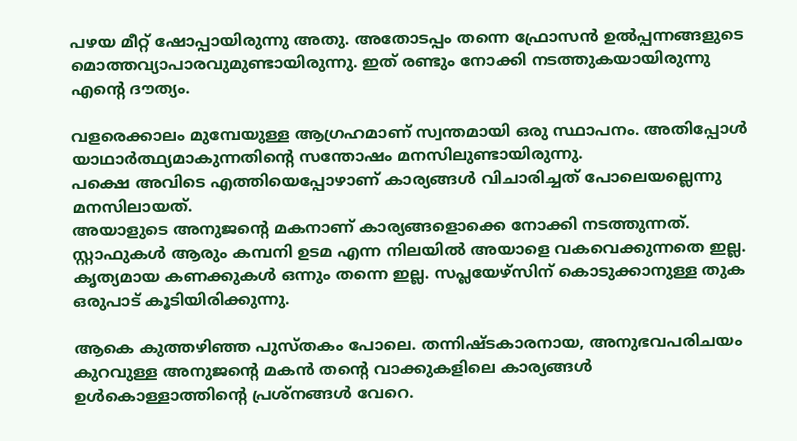പഴയ മീറ്റ് ഷോപ്പായിരുന്നു അതു. അതോടപ്പം തന്നെ ഫ്രോസൻ ഉൽപ്പന്നങ്ങളുടെ മൊത്തവ്യാപാരവുമുണ്ടായിരുന്നു. ഇത് രണ്ടും നോക്കി നടത്തുകയായിരുന്നു എന്റെ ദൗത്യം.

വളരെക്കാലം മുമ്പേയുള്ള ആഗ്രഹമാണ് സ്വന്തമായി ഒരു സ്ഥാപനം. അതിപ്പോൾ യാഥാർത്ഥ്യമാകുന്നതിന്റെ സന്തോഷം മനസിലുണ്ടായിരുന്നു.
പക്ഷെ അവിടെ എത്തിയെപ്പോഴാണ് കാര്യങ്ങൾ വിചാരിച്ചത് പോലെയല്ലെന്നു മനസിലായത്.
അയാളുടെ അനുജന്റെ മകനാണ് കാര്യങ്ങളൊക്കെ നോക്കി നടത്തുന്നത്. സ്റ്റാഫുകൾ ആരും കമ്പനി ഉടമ എന്ന നിലയിൽ അയാളെ വകവെക്കുന്നതെ ഇല്ല.
കൃത്യമായ കണക്കുകൾ ഒന്നും തന്നെ ഇല്ല. സപ്ലയേഴ്‌സിന് കൊടുക്കാനുള്ള തുക ഒരുപാട് കൂടിയിരിക്കുന്നു.

ആകെ കുത്തഴിഞ്ഞ പുസ്തകം പോലെ. തന്നിഷ്ടകാരനായ, അനുഭവപരിചയം കുറവുള്ള അനുജന്റെ മകൻ തന്റെ വാക്കുകളിലെ കാര്യങ്ങൾ ഉൾകൊള്ളാത്തിന്റെ പ്രശ്നങ്ങൾ വേറെ.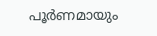പൂർണമായും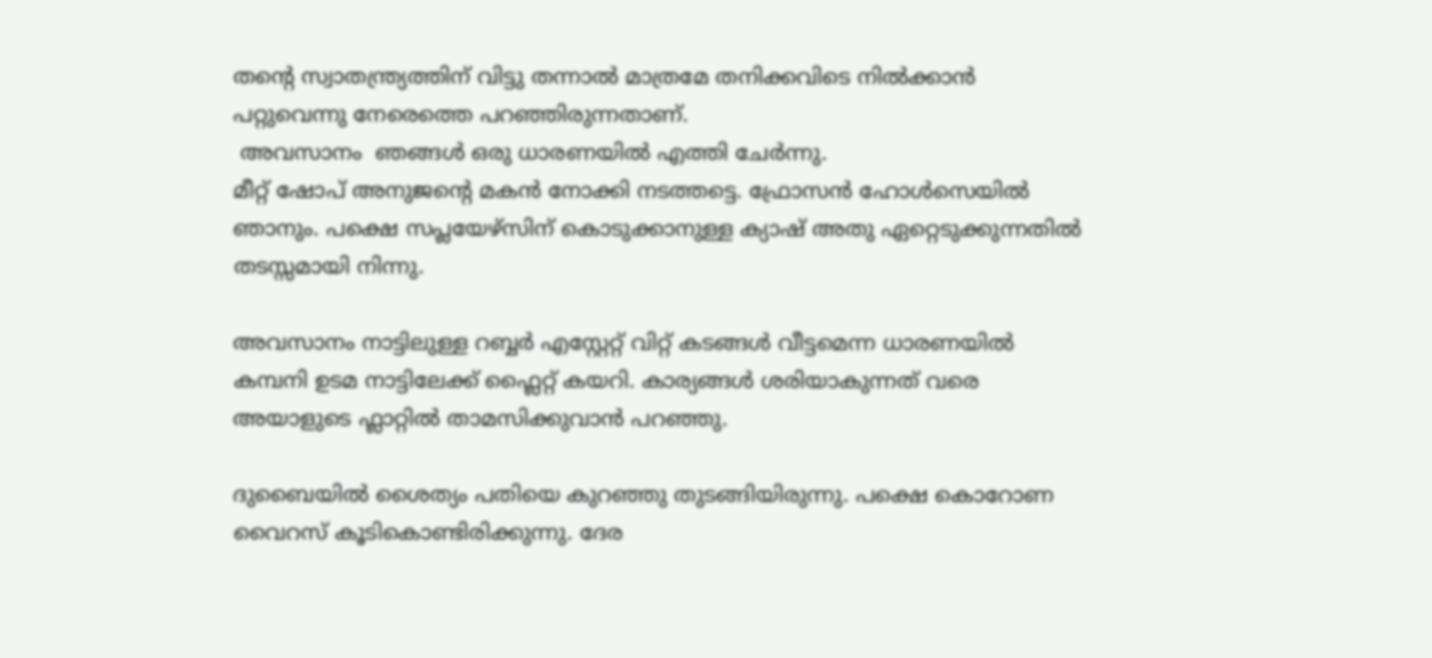തന്റെ സ്വാതന്ത്ര്യത്തിന് വിട്ടു തന്നാൽ മാത്രമേ തനിക്കവിടെ നിൽക്കാൻ പറ്റുവെന്നു നേരെത്തെ പറഞ്ഞിരുന്നതാണ്.
 അവസാനം  ഞങ്ങൾ ഒരു ധാരണയിൽ എത്തി ചേർന്നു.
മീറ്റ് ഷോപ് അനുജന്റെ മകൻ നോക്കി നടത്തട്ടെ. ഫ്രോസൻ ഹോൾസെയിൽ ഞാനും. പക്ഷെ സപ്ലയേഴ്‌സിന് കൊടുക്കാനുള്ള ക്യാഷ് അതു ഏറ്റെടുക്കുന്നതിൽ തടസ്സമായി നിന്നു.

അവസാനം നാട്ടിലുള്ള റബ്ബർ എസ്റ്റേറ്റ് വിറ്റ് കടങ്ങൾ വീട്ടമെന്ന ധാരണയിൽ കമ്പനി ഉടമ നാട്ടിലേക്ക് ഫ്ലൈറ്റ് കയറി. കാര്യങ്ങൾ ശരിയാകുന്നത് വരെ അയാളുടെ ഫ്ലാറ്റിൽ താമസിക്കുവാൻ പറഞ്ഞു.

ദുബൈയിൽ ശൈത്യം പതിയെ കുറഞ്ഞു തുടങ്ങിയിരുന്നു. പക്ഷെ കൊറോണ വൈറസ് കൂടികൊണ്ടിരിക്കുന്നു. ദേര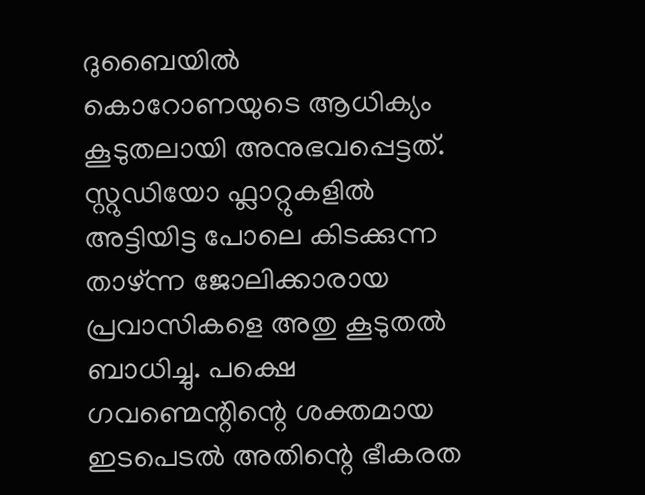ദുബൈയിൽ കൊറോണയുടെ ആധിക്യം കൂടുതലായി അനുഭവപ്പെട്ടത്. സ്റ്റുഡിയോ ഫ്ലാറ്റുകളിൽ അട്ടിയിട്ട പോലെ കിടക്കുന്ന താഴ്ന്ന ജോലിക്കാരായ പ്രവാസികളെ അതു കൂടുതൽ ബാധിച്ചു. പക്ഷെ ഗവണ്മെന്റിന്റെ ശക്തമായ ഇടപെടൽ അതിന്റെ ഭീകരത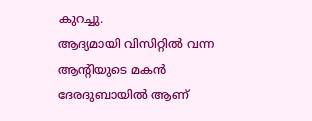കുറച്ചു.
ആദ്യമായി വിസിറ്റിൽ വന്ന ആന്റിയുടെ മകൻ ദേരദുബായിൽ ആണ്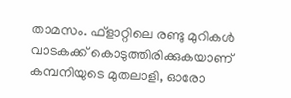താമസം. ഫ്ളാറ്റിലെ രണ്ടു മുറികൾ വാടകക്ക് കൊടുത്തിരിക്കുകയാണ് കമ്പനിയുടെ മുതലാളി, ഓരോ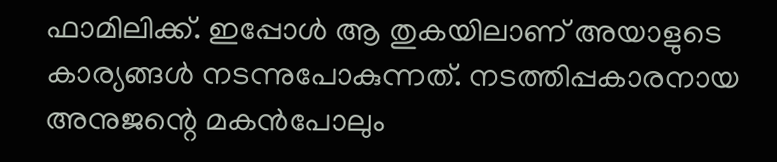ഫാമിലിക്ക്. ഇപ്പോൾ ആ തുകയിലാണ് അയാളുടെ കാര്യങ്ങൾ നടന്നുപോകുന്നത്. നടത്തിപ്പകാരനായ അനുജന്റെ മകൻപോലും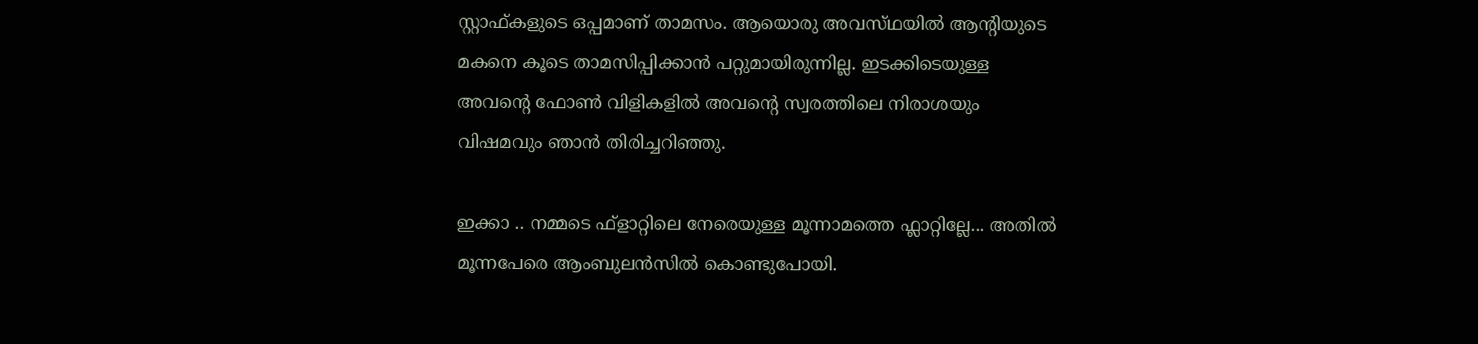സ്റ്റാഫ്‌കളുടെ ഒപ്പമാണ് താമസം. ആയൊരു അവസ്‌ഥയിൽ ആന്റിയുടെ മകനെ കൂടെ താമസിപ്പിക്കാൻ പറ്റുമായിരുന്നില്ല. ഇടക്കിടെയുള്ള അവന്റെ ഫോൺ വിളികളിൽ അവന്റെ സ്വരത്തിലെ നിരാശയും വിഷമവും ഞാൻ തിരിച്ചറിഞ്ഞു.

ഇക്കാ .. നമ്മടെ ഫ്ളാറ്റിലെ നേരെയുള്ള മൂന്നാമത്തെ ഫ്ലാറ്റില്ലേ... അതിൽ മൂന്നപേരെ ആംബുലൻസിൽ കൊണ്ടുപോയി.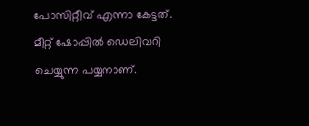പോസിറ്റീവ് എന്നാ കേട്ടത്. മീറ്റ് ഷോപ്പിൽ ഡെലിവറി ചെയ്യുന്ന പയ്യനാണ്.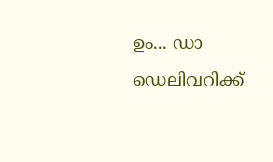ഉം... ഡാ ഡെലിവറിക്ക്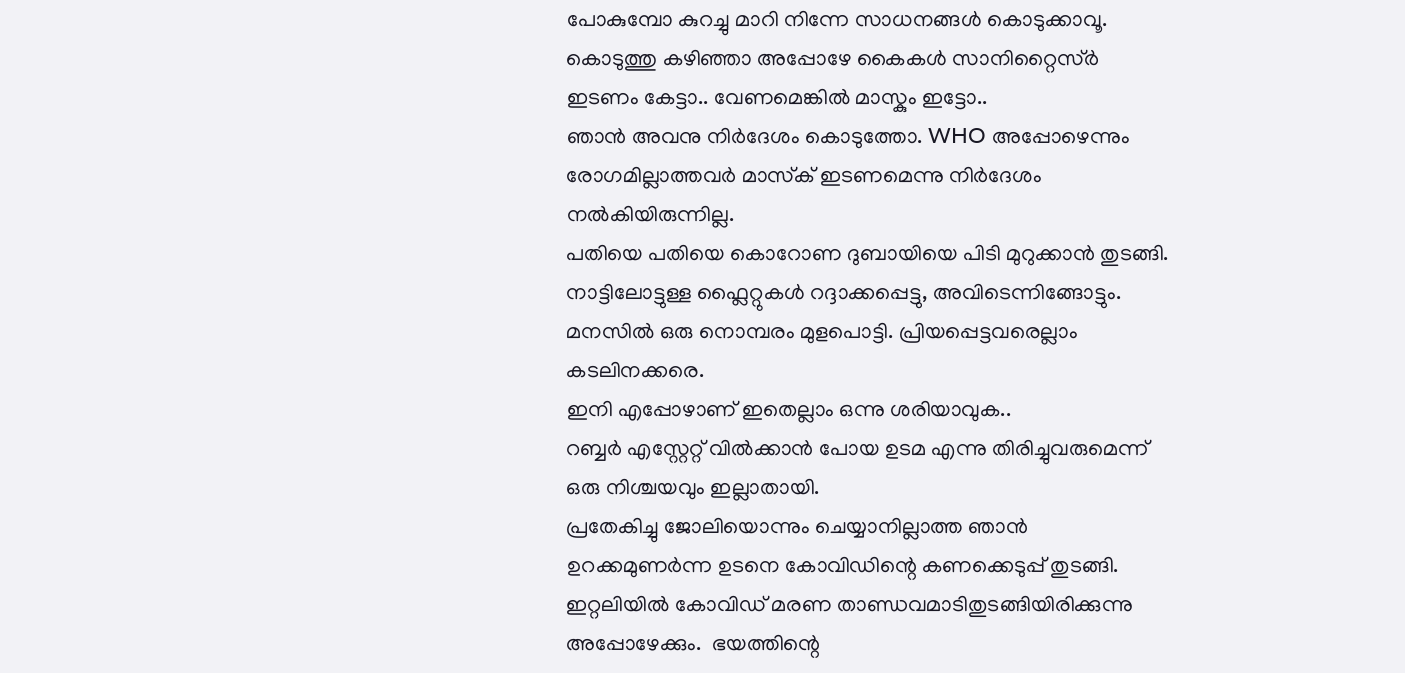പോകുമ്പോ കുറച്ചു മാറി നിന്നേ സാധനങ്ങൾ കൊടുക്കാവൂ. കൊടുത്തു കഴിഞ്ഞാ അപ്പോഴേ കൈകൾ സാനിറ്റൈസ്ർ ഇടണം കേട്ടാ.. വേണമെങ്കിൽ മാസ്കും ഇട്ടോ..
ഞാൻ അവനു നിർദേശം കൊടുത്തോ. WHO അപ്പോഴെന്നും രോഗമില്ലാത്തവർ മാസ്‌ക് ഇടണമെന്നു നിർദേശം നൽകിയിരുന്നില്ല.
പതിയെ പതിയെ കൊറോണ ദുബായിയെ പിടി മുറുക്കാൻ തുടങ്ങി. നാട്ടിലോട്ടുള്ള ഫ്ലൈറ്റുകൾ റദ്ദാക്കപ്പെട്ടു, അവിടെന്നിങ്ങോട്ടും. മനസിൽ ഒരു നൊമ്പരം മുളപൊട്ടി. പ്രിയപ്പെട്ടവരെല്ലാം കടലിനക്കരെ.
ഇനി എപ്പോഴാണ് ഇതെല്ലാം ഒന്നു ശരിയാവുക..
റബ്ബർ എസ്റ്റേറ്റ് വിൽക്കാൻ പോയ ഉടമ എന്നു തിരിച്ചുവരുമെന്ന് ഒരു നിശ്ചയവും ഇല്ലാതായി.
പ്രതേകിച്ചു ജോലിയൊന്നും ചെയ്യാനില്ലാത്ത ഞാൻ ഉറക്കമുണർന്ന ഉടനെ കോവിഡിന്റെ കണക്കെടുപ്പ് തുടങ്ങി. ഇറ്റലിയിൽ കോവിഡ്‌ മരണ താണ്ഡവമാടിതുടങ്ങിയിരിക്കുന്നു അപ്പോഴേക്കും.  ഭയത്തിന്റെ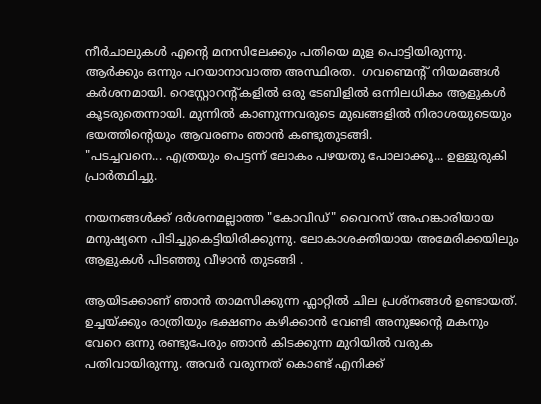നീർചാലുകൾ എന്റെ മനസിലേക്കും പതിയെ മുള പൊട്ടിയിരുന്നു.
ആർക്കും ഒന്നും പറയാനാവാത്ത അസ്ഥിരത.  ഗവണ്മെന്റ് നിയമങ്ങൾ കർശനമായി. റെസ്റ്റോറന്റ്കളിൽ ഒരു ടേബിളിൽ ഒന്നിലധികം ആളുകൾ കൂടരുതെന്നായി. മുന്നിൽ കാണുന്നവരുടെ മുഖങ്ങളിൽ നിരാശയുടെയും ഭയത്തിന്റെയും ആവരണം ഞാൻ കണ്ടുതുടങ്ങി.
"പടച്ചവനെ... എത്രയും പെട്ടന്ന് ലോകം പഴയതു പോലാക്കൂ... ഉള്ളുരുകി പ്രാർത്ഥിച്ചു.

നയനങ്ങൾക്ക് ദർശനമല്ലാത്ത "കോവിഡ്‌" വൈറസ് അഹങ്കാരിയായ മനുഷ്യനെ പിടിച്ചുകെട്ടിയിരിക്കുന്നു. ലോകാശക്തിയായ അമേരിക്കയിലും ആളുകൾ പിടഞ്ഞു വീഴാൻ തുടങ്ങി .

ആയിടക്കാണ് ഞാൻ താമസിക്കുന്ന ഫ്ലാറ്റിൽ ചില പ്രശ്നങ്ങൾ ഉണ്ടായത്.  ഉച്ചയ്ക്കും രാത്രിയും ഭക്ഷണം കഴിക്കാൻ വേണ്ടി അനുജന്റെ മകനും വേറെ ഒന്നു രണ്ടുപേരും ഞാൻ കിടക്കുന്ന മുറിയിൽ വരുക പതിവായിരുന്നു. അവർ വരുന്നത് കൊണ്ട് എനിക്ക്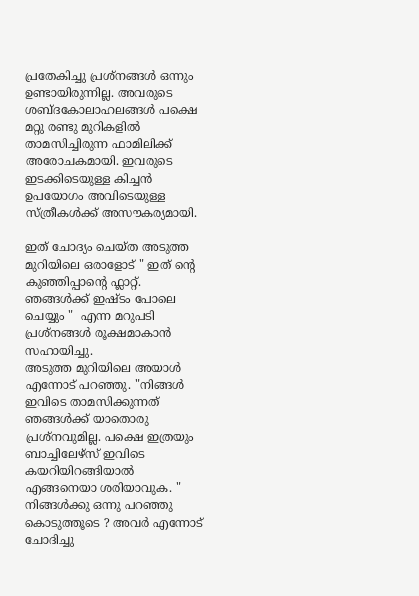പ്രതേകിച്ചു പ്രശ്‌നങ്ങൾ ഒന്നും ഉണ്ടായിരുന്നില്ല. അവരുടെ ശബ്ദകോലാഹലങ്ങൾ പക്ഷെ മറ്റു രണ്ടു മുറികളിൽ താമസിച്ചിരുന്ന ഫാമിലിക്ക് അരോചകമായി. ഇവരുടെ ഇടക്കിടെയുള്ള കിച്ചൻ ഉപയോഗം അവിടെയുള്ള സ്ത്രീകൾക്ക് അസൗകര്യമായി.

ഇത് ചോദ്യം ചെയ്ത അടുത്ത മുറിയിലെ ഒരാളോട് " ഇത് ന്റെ കുഞ്ഞിപ്പാന്റെ ഫ്ലാറ്റ്. ഞങ്ങൾക്ക് ഇഷ്ടം പോലെ ചെയ്യും "  എന്ന മറുപടി പ്രശ്നങ്ങൾ രൂക്ഷമാകാൻ സഹായിച്ചു.
അടുത്ത മുറിയിലെ അയാൾ എന്നോട് പറഞ്ഞു. "നിങ്ങൾ ഇവിടെ താമസിക്കുന്നത് ഞങ്ങൾക്ക് യാതൊരു പ്രശ്നവുമില്ല. പക്ഷെ ഇത്രയും ബാച്ചിലേഴ്‌സ് ഇവിടെ കയറിയിറങ്ങിയാൽ എങ്ങനെയാ ശരിയാവുക. " നിങ്ങൾക്കു ഒന്നു പറഞ്ഞു കൊടുത്തൂടെ ? അവർ എന്നോട് ചോദിച്ചു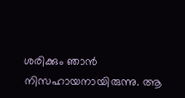ശരിക്കും ഞാൻ നിസഹായനായിരുന്നു. ആ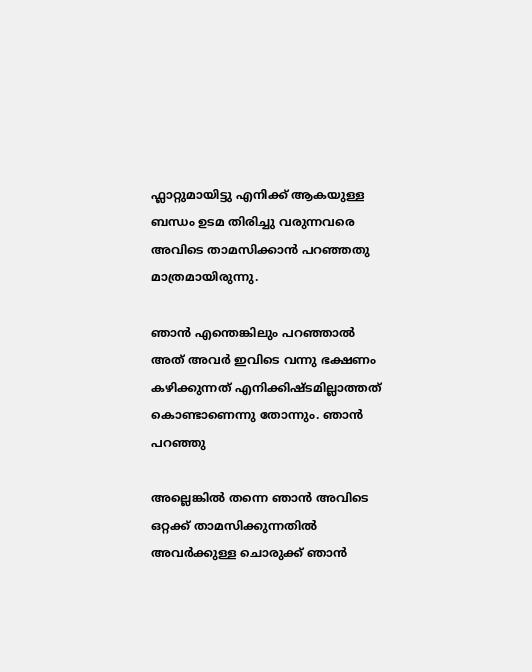ഫ്ലാറ്റുമായിട്ടു എനിക്ക് ആകയുള്ള ബന്ധം ഉടമ തിരിച്ചു വരുന്നവരെ അവിടെ താമസിക്കാൻ പറഞ്ഞതു മാത്രമായിരുന്നു.

ഞാൻ എന്തെങ്കിലും പറഞ്ഞാൽ അത് അവർ ഇവിടെ വന്നു ഭക്ഷണം കഴിക്കുന്നത് എനിക്കിഷ്ടമില്ലാത്തത് കൊണ്ടാണെന്നു തോന്നും. ഞാൻ പറഞ്ഞു

അല്ലെങ്കിൽ തന്നെ ഞാൻ അവിടെ ഒറ്റക്ക് താമസിക്കുന്നതിൽ അവർക്കുള്ള ചൊരുക്ക് ഞാൻ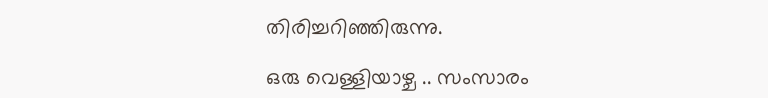തിരിച്ചറിഞ്ഞിരുന്നു.

ഒരു വെള്ളിയാഴ്ച .. സംസാരം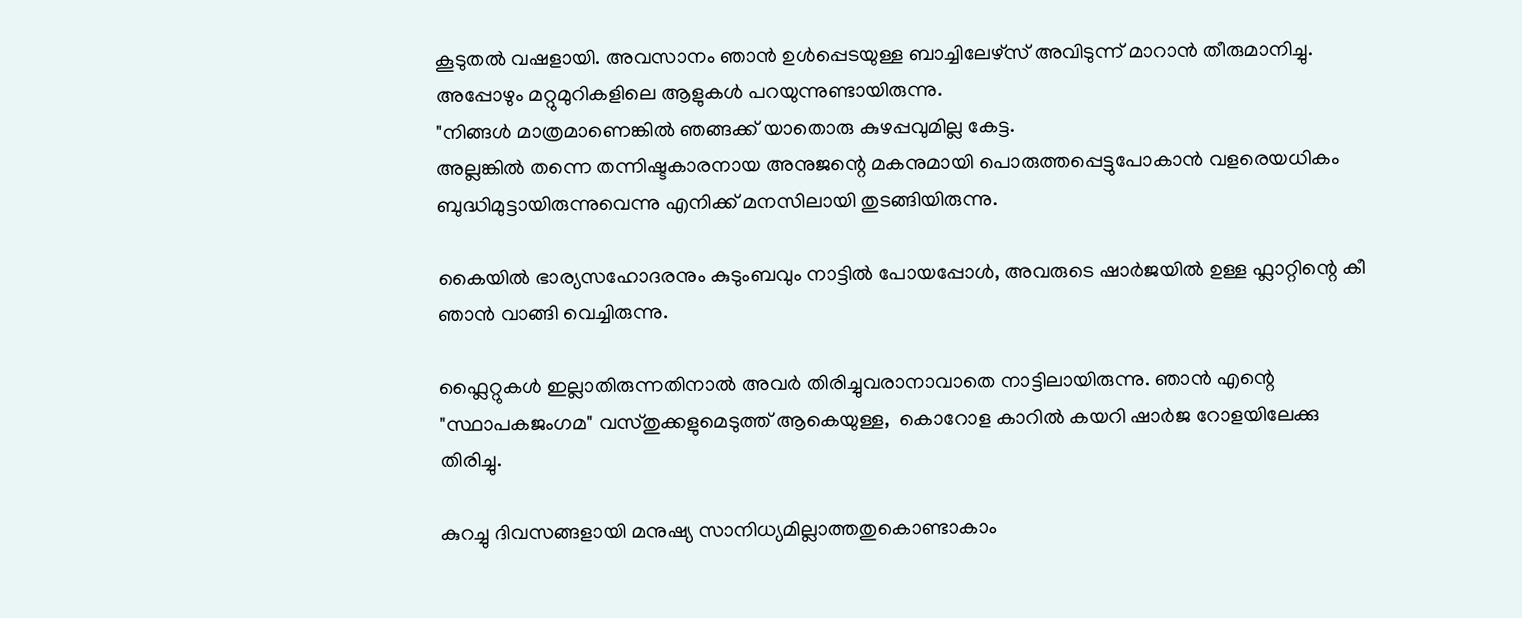കൂടുതൽ വഷളായി. അവസാനം ഞാൻ ഉൾപ്പെടയുള്ള ബാച്ചിലേഴ്‌സ് അവിടുന്ന് മാറാൻ തീരുമാനിച്ചു. അപ്പോഴും മറ്റുമുറികളിലെ ആളുകൾ പറയുന്നുണ്ടായിരുന്നു.
"നിങ്ങൾ മാത്രമാണെങ്കിൽ ഞങ്ങക്ക് യാതൊരു കുഴപ്പവുമില്ല കേട്ട.
അല്ലങ്കിൽ തന്നെ തന്നിഷ്ടകാരനായ അനുജന്റെ മകനുമായി പൊരുത്തപ്പെട്ടുപോകാൻ വളരെയധികം ബുദ്ധിമുട്ടായിരുന്നുവെന്നു എനിക്ക് മനസിലായി തുടങ്ങിയിരുന്നു.

കൈയിൽ ഭാര്യസഹോദരനും കുടുംബവും നാട്ടിൽ പോയപ്പോൾ, അവരുടെ ഷാർജയിൽ ഉള്ള ഫ്ലാറ്റിന്റെ കീ ഞാൻ വാങ്ങി വെച്ചിരുന്നു.

ഫ്ലൈറ്റുകൾ ഇല്ലാതിരുന്നതിനാൽ അവർ തിരിച്ചുവരാനാവാതെ നാട്ടിലായിരുന്നു. ഞാൻ എന്റെ "സ്ഥാപകജംഗമ" വസ്തുക്കളുമെടുത്ത് ആകെയുള്ള,  കൊറോള കാറിൽ കയറി ഷാർജ റോളയിലേക്കു തിരിച്ചു.

കുറച്ചു ദിവസങ്ങളായി മനുഷ്യ സാനിധ്യമില്ലാത്തതുകൊണ്ടാകാം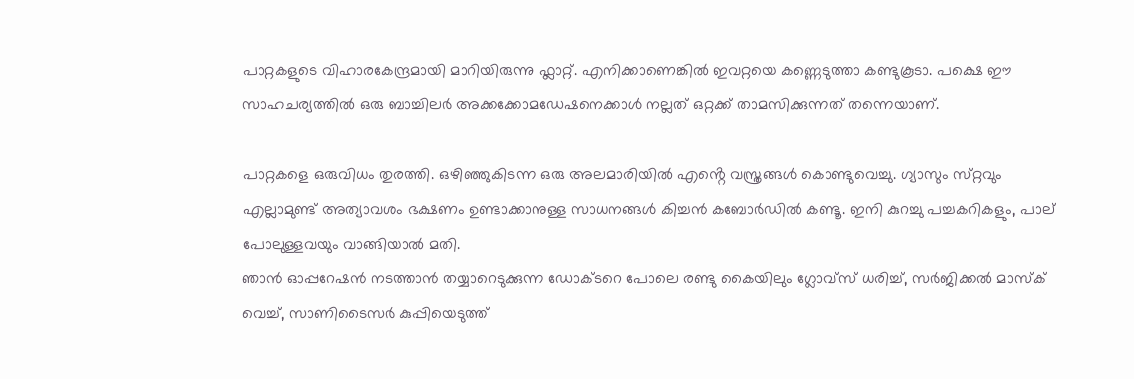പാറ്റകളുടെ വിഹാരകേന്ദ്രമായി മാറിയിരുന്നു ഫ്ലാറ്റ്. എനിക്കാണെങ്കിൽ ഇവറ്റയെ കണ്ണെടുത്താ കണ്ടുകൂടാ. പക്ഷെ ഈ സാഹചര്യത്തിൽ ഒരു ബാച്ചിലർ അക്കക്കോമഡേഷനെക്കാൾ നല്ലത് ഒറ്റക്ക് താമസിക്കുന്നത് തന്നെയാണ്.

പാറ്റകളെ ഒരുവിധം തുരത്തി. ഒഴിഞ്ഞുകിടന്ന ഒരു അലമാരിയിൽ എൻ്റെ വസ്ത്രങ്ങൾ കൊണ്ടുവെച്ചു. ഗ്യാസും സ്‌റ്റവും എല്ലാമുണ്ട് അത്യാവശം ഭക്ഷണം ഉണ്ടാക്കാനുള്ള സാധനങ്ങൾ കിച്ചൻ കബോർഡിൽ കണ്ടൂ. ഇനി കുറച്ചു പച്ചകറികളും, പാല് പോലുള്ളവയും വാങ്ങിയാൽ മതി.
ഞാൻ ഓപ്പറേഷൻ നടത്താൻ തയ്യാറെടുക്കുന്ന ഡോക്ടറെ പോലെ രണ്ടു കൈയിലും ഗ്ലോവ്സ് ധരിച്ച്, സർജിക്കൽ മാസ്ക് വെച്ച്, സാണിടൈസർ കുപ്പിയെടുത്ത്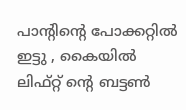പാൻ്റിൻ്റെ പോക്കറ്റിൽ ഇട്ടു , കൈയിൽ ലിഫ്റ്റ് ൻ്റെ ബട്ടൺ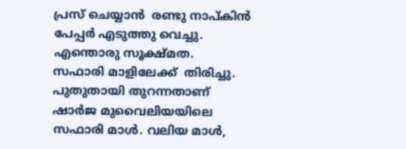പ്രസ് ചെയ്യാൻ  രണ്ടു നാപ്കിൻ പേപ്പർ എടുത്തു വെച്ചു. എന്തൊരു സൂക്ഷ്മത.
സഫാരി മാളിലേക്ക്  തിരിച്ചു. പുതുതായി തുറന്നതാണ് ഷാർജ മുവൈലിയയിലെ സഫാരി മാൾ. വലിയ മാൾ,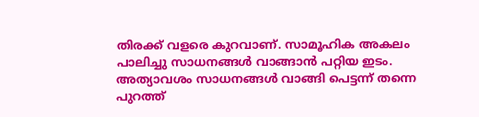തിരക്ക് വളരെ കുറവാണ്. സാമൂഹിക അകലം പാലിച്ചു സാധനങ്ങൾ വാങ്ങാൻ പറ്റിയ ഇടം.
അത്യാവശം സാധനങ്ങൾ വാങ്ങി പെട്ടന്ന് തന്നെ പുറത്ത്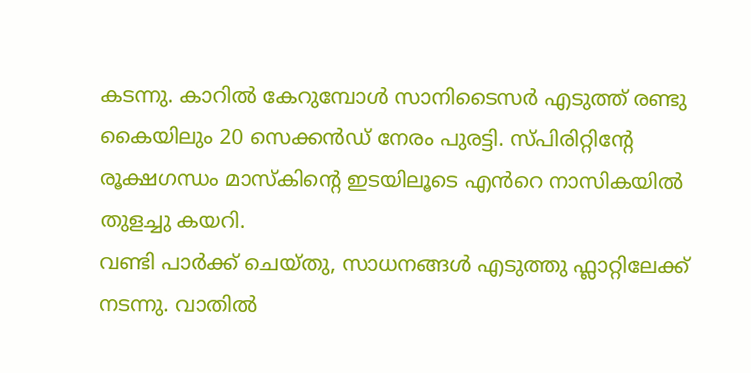കടന്നു. കാറിൽ കേറുമ്പോൾ സാനിടൈസർ എടുത്ത് രണ്ടു കൈയിലും 20 സെക്കൻഡ് നേരം പുരട്ടി. സ്പിരിറ്റിൻ്റേ രൂക്ഷഗന്ധം മാസ്കിൻ്റെ ഇടയിലൂടെ എൻറെ നാസികയിൽ തുളച്ചു കയറി.
വണ്ടി പാർക്ക് ചെയ്തു, സാധനങ്ങൾ എടുത്തു ഫ്ലാറ്റിലേക്ക് നടന്നു. വാതിൽ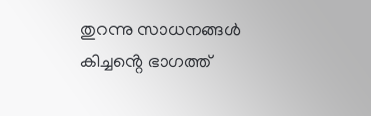തുറന്നു സാധനങ്ങൾ കിച്ചൻ്റെ ഭാഗത്ത്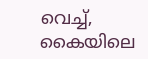വെച്ച്, കൈയിലെ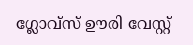ഗ്ലോവ്സ് ഊരി വേസ്റ്റ്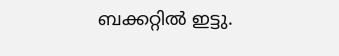ബക്കറ്റിൽ ഇട്ടു.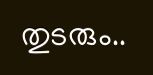തുടരും..